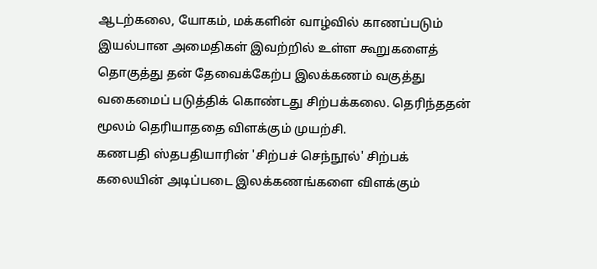ஆடற்கலை, யோகம், மக்களின் வாழ்வில் காணப்படும் இயல்பான அமைதிகள் இவற்றில் உள்ள கூறுகளைத் தொகுத்து தன் தேவைக்கேற்ப இலக்கணம் வகுத்து வகைமைப் படுத்திக் கொண்டது சிற்பக்கலை. தெரிந்ததன் மூலம் தெரியாததை விளக்கும் முயற்சி.
கணபதி ஸ்தபதியாரின் 'சிற்பச் செந்நூல்' சிற்பக் கலையின் அடிப்படை இலக்கணங்களை விளக்கும்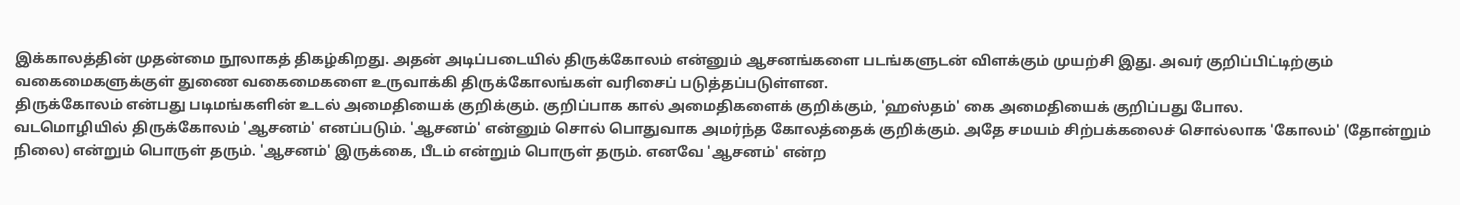இக்காலத்தின் முதன்மை நூலாகத் திகழ்கிறது. அதன் அடிப்படையில் திருக்கோலம் என்னும் ஆசனங்களை படங்களுடன் விளக்கும் முயற்சி இது. அவர் குறிப்பிட்டிற்கும் வகைமைகளுக்குள் துணை வகைமைகளை உருவாக்கி திருக்கோலங்கள் வரிசைப் படுத்தப்படுள்ளன.
திருக்கோலம் என்பது படிமங்களின் உடல் அமைதியைக் குறிக்கும். குறிப்பாக கால் அமைதிகளைக் குறிக்கும், 'ஹஸ்தம்' கை அமைதியைக் குறிப்பது போல.
வடமொழியில் திருக்கோலம் 'ஆசனம்' எனப்படும். 'ஆசனம்' என்னும் சொல் பொதுவாக அமர்ந்த கோலத்தைக் குறிக்கும். அதே சமயம் சிற்பக்கலைச் சொல்லாக 'கோலம்' (தோன்றும் நிலை) என்றும் பொருள் தரும். 'ஆசனம்' இருக்கை, பீடம் என்றும் பொருள் தரும். எனவே 'ஆசனம்' என்ற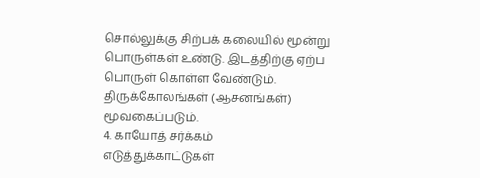சொல்லுக்கு சிற்பக் கலையில் மூன்று பொருள்கள் உண்டு. இடத்திற்கு ஏற்ப பொருள் கொள்ள வேண்டும்.
திருக்கோலங்கள் (ஆசனங்கள்) மூவகைப்படும்.
4. காயோத் சர்க்கம்
எடுத்துக்காட்டுகள்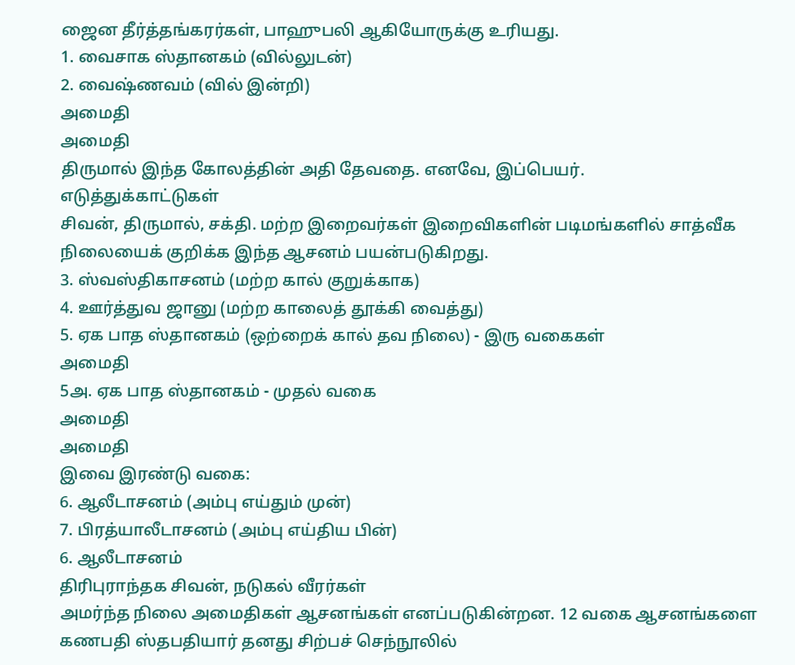ஜைன தீர்த்தங்கரர்கள், பாஹுபலி ஆகியோருக்கு உரியது.
1. வைசாக ஸ்தானகம் (வில்லுடன்)
2. வைஷ்ணவம் (வில் இன்றி)
அமைதி
அமைதி
திருமால் இந்த கோலத்தின் அதி தேவதை. எனவே, இப்பெயர்.
எடுத்துக்காட்டுகள்
சிவன், திருமால், சக்தி. மற்ற இறைவர்கள் இறைவிகளின் படிமங்களில் சாத்வீக நிலையைக் குறிக்க இந்த ஆசனம் பயன்படுகிறது.
3. ஸ்வஸ்திகாசனம் (மற்ற கால் குறுக்காக)
4. ஊர்த்துவ ஜானு (மற்ற காலைத் தூக்கி வைத்து)
5. ஏக பாத ஸ்தானகம் (ஒற்றைக் கால் தவ நிலை) - இரு வகைகள்
அமைதி
5அ. ஏக பாத ஸ்தானகம் - முதல் வகை
அமைதி
அமைதி
இவை இரண்டு வகை:
6. ஆலீடாசனம் (அம்பு எய்தும் முன்)
7. பிரத்யாலீடாசனம் (அம்பு எய்திய பின்)
6. ஆலீடாசனம்
திரிபுராந்தக சிவன், நடுகல் வீரர்கள்
அமர்ந்த நிலை அமைதிகள் ஆசனங்கள் எனப்படுகின்றன. 12 வகை ஆசனங்களை கணபதி ஸ்தபதியார் தனது சிற்பச் செந்நூலில்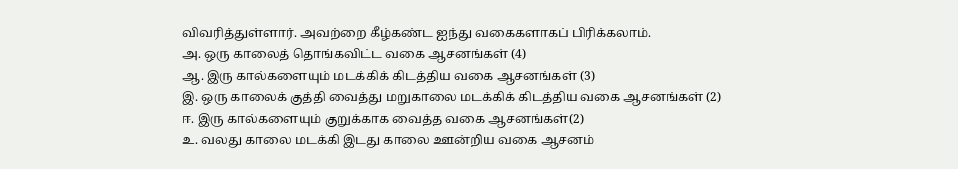விவரித்துள்ளார். அவற்றை கீழ்கண்ட ஐந்து வகைகளாகப் பிரிக்கலாம்.
அ. ஒரு காலைத் தொங்கவிட்ட வகை ஆசனங்கள் (4)
ஆ. இரு கால்களையும் மடக்கிக் கிடத்திய வகை ஆசனங்கள் (3)
இ. ஒரு காலைக் குத்தி வைத்து மறுகாலை மடக்கிக் கிடத்திய வகை ஆசனங்கள் (2)
ஈ. இரு கால்களையும் குறுக்காக வைத்த வகை ஆசனங்கள்(2)
உ. வலது காலை மடக்கி இடது காலை ஊன்றிய வகை ஆசனம்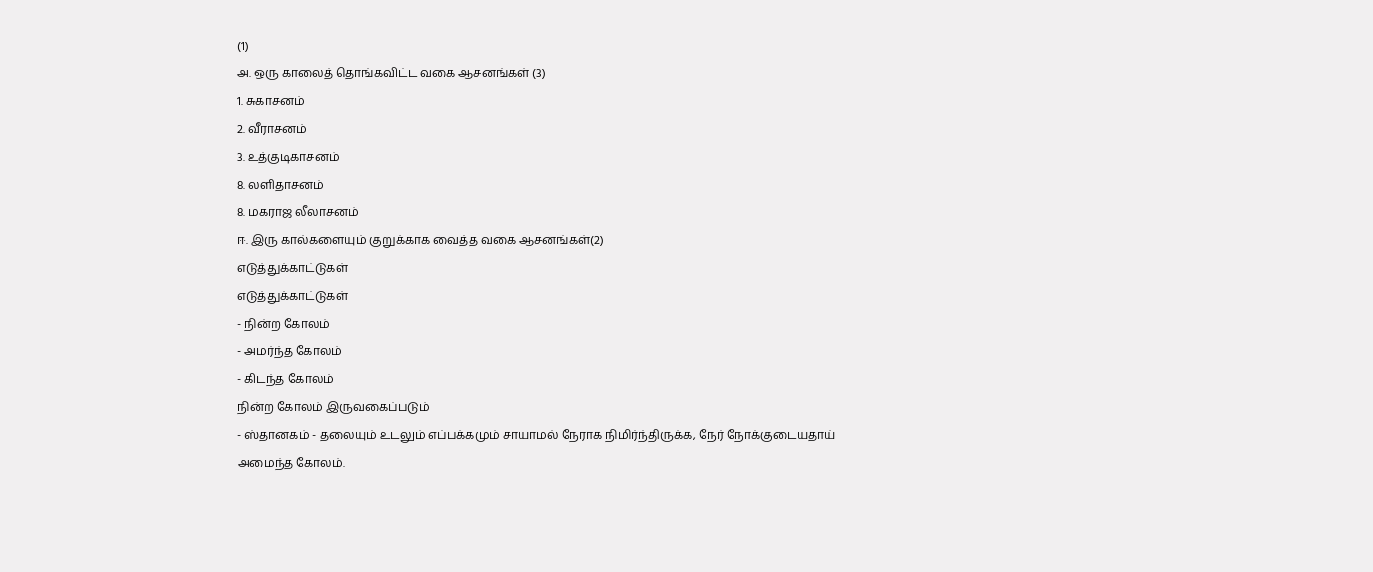(1)
அ. ஒரு காலைத் தொங்கவிட்ட வகை ஆசனங்கள் (3)
1. சுகாசனம்
2. வீராசனம்
3. உத்குடிகாசனம்
8. லளிதாசனம்
8. மகராஜ லீலாசனம்
ஈ. இரு கால்களையும் குறுக்காக வைத்த வகை ஆசனங்கள்(2)
எடுத்துக்காட்டுகள்
எடுத்துக்காட்டுகள்
- நின்ற கோலம்
- அமர்ந்த கோலம்
- கிடந்த கோலம்
நின்ற கோலம் இருவகைப்படும்
- ஸ்தானகம் - தலையும் உடலும் எப்பக்கமும் சாயாமல் நேராக நிமிர்ந்திருக்க, நேர் நோக்குடையதாய் அமைந்த கோலம்.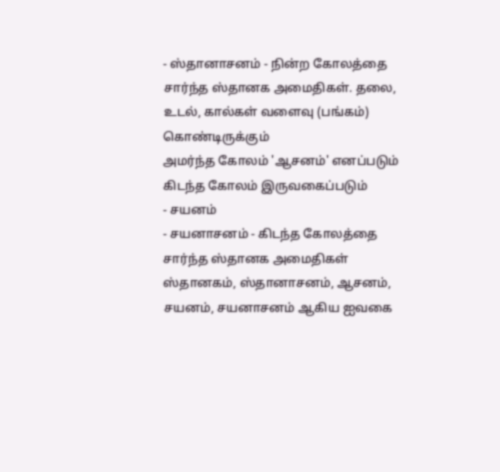- ஸ்தானாசனம் - நின்ற கோலத்தை சார்ந்த ஸ்தானக அமைதிகள். தலை, உடல், கால்கள் வளைவு (பங்கம்) கொண்டிருக்கும்
அமர்ந்த கோலம் 'ஆசனம்' எனப்படும்
கிடந்த கோலம் இருவகைப்படும்
- சயனம்
- சயனாசனம் - கிடந்த கோலத்தை சார்ந்த ஸ்தானக அமைதிகள்
ஸ்தானகம், ஸ்தானாசனம், ஆசனம், சயனம், சயனாசனம் ஆகிய ஐவகை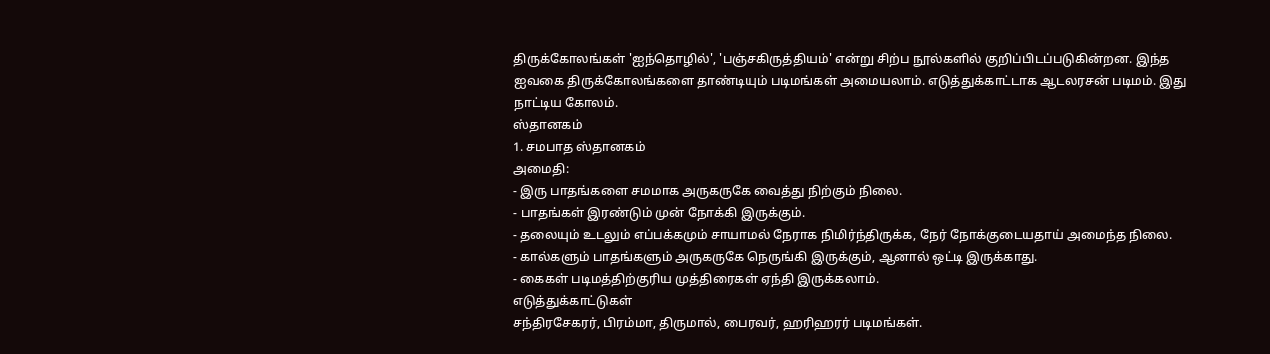திருக்கோலங்கள் 'ஐந்தொழில்', 'பஞ்சகிருத்தியம்' என்று சிற்ப நூல்களில் குறிப்பிடப்படுகின்றன. இந்த ஐவகை திருக்கோலங்களை தாண்டியும் படிமங்கள் அமையலாம். எடுத்துக்காட்டாக ஆடலரசன் படிமம். இது நாட்டிய கோலம்.
ஸ்தானகம்
1. சமபாத ஸ்தானகம்
அமைதி:
- இரு பாதங்களை சமமாக அருகருகே வைத்து நிற்கும் நிலை.
- பாதங்கள் இரண்டும் முன் நோக்கி இருக்கும்.
- தலையும் உடலும் எப்பக்கமும் சாயாமல் நேராக நிமிர்ந்திருக்க, நேர் நோக்குடையதாய் அமைந்த நிலை.
- கால்களும் பாதங்களும் அருகருகே நெருங்கி இருக்கும், ஆனால் ஒட்டி இருக்காது.
- கைகள் படிமத்திற்குரிய முத்திரைகள் ஏந்தி இருக்கலாம்.
எடுத்துக்காட்டுகள்
சந்திரசேகரர், பிரம்மா, திருமால், பைரவர், ஹரிஹரர் படிமங்கள்.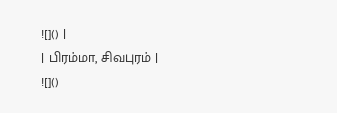![]() |
| பிரம்மா, சிவபுரம் |
![]()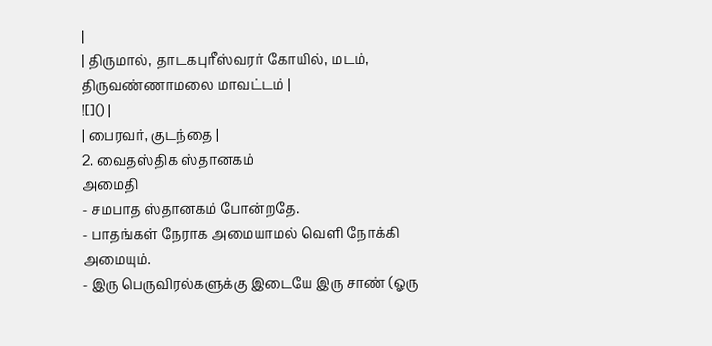|
| திருமால், தாடகபுரீஸ்வரர் கோயில், மடம், திருவண்ணாமலை மாவட்டம் |
![]() |
| பைரவர், குடந்தை |
2. வைதஸ்திக ஸ்தானகம்
அமைதி
- சமபாத ஸ்தானகம் போன்றதே.
- பாதங்கள் நேராக அமையாமல் வெளி நோக்கி அமையும்.
- இரு பெருவிரல்களுக்கு இடையே இரு சாண் (ஓரு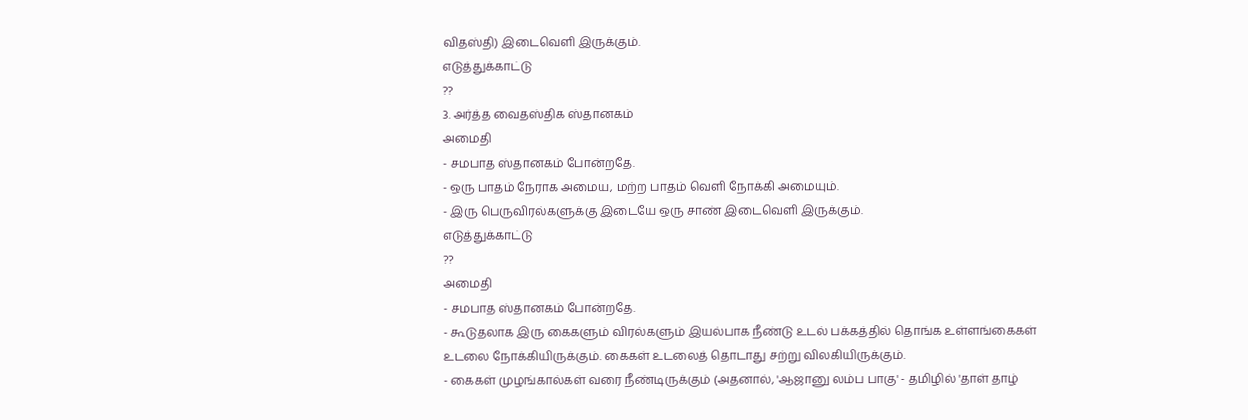விதஸ்தி) இடைவெளி இருக்கும்.
எடுத்துக்காட்டு
??
3. அர்த்த வைதஸ்திக ஸ்தானகம்
அமைதி
- சமபாத ஸ்தானகம் போன்றதே.
- ஒரு பாதம் நேராக அமைய, மற்ற பாதம் வெளி நோக்கி அமையும்.
- இரு பெருவிரல்களுக்கு இடையே ஒரு சாண் இடைவெளி இருக்கும்.
எடுத்துக்காட்டு
??
அமைதி
- சமபாத ஸ்தானகம் போன்றதே.
- கூடுதலாக இரு கைகளும் விரல்களும் இயல்பாக நீண்டு உடல் பக்கத்தில் தொங்க உள்ளங்கைகள் உடலை நோக்கியிருக்கும். கைகள் உடலைத் தொடாது சற்று விலகியிருக்கும்.
- கைகள் முழங்கால்கள் வரை நீண்டிருக்கும் (அதனால், 'ஆஜானு லம்ப பாகு' - தமிழில் 'தாள் தாழ்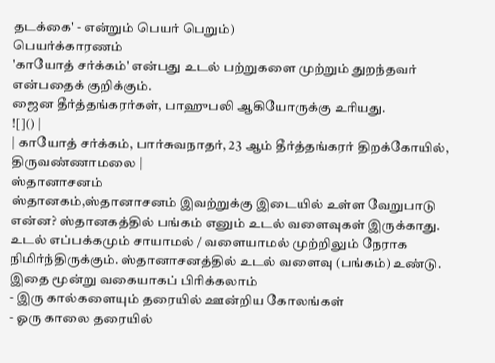தடக்கை' - என்றும் பெயர் பெறும்)
பெயர்க்காரணம்
'காயோத் சர்க்கம்' என்பது உடல் பற்றுகளை முற்றும் துறந்தவர் என்பதைக் குறிக்கும்.
ஜைன தீர்த்தங்கரர்கள், பாஹுபலி ஆகியோருக்கு உரியது.
![]() |
| காயோத் சர்க்கம், பார்சுவநாதர், 23 ஆம் தீர்த்தங்கரர் திறக்கோயில், திருவண்ணாமலை |
ஸ்தானாசனம்
ஸ்தானகம்,ஸ்தானாசனம் இவற்றுக்கு இடையில் உள்ள வேறுபாடு என்ன? ஸ்தானகத்தில் பங்கம் எனும் உடல் வளைவுகள் இருக்காது. உடல் எப்பக்கமும் சாயாமல் / வளையாமல் முற்றிலும் நேராக நிமிர்ந்திருக்கும். ஸ்தானாசனத்தில் உடல் வளைவு (பங்கம்) உண்டு.
இதை மூன்று வகையாகப் பிரிக்கலாம்
- இரு கால்களையும் தரையில் ஊன்றிய கோலங்கள்
- ஓரு காலை தரையில்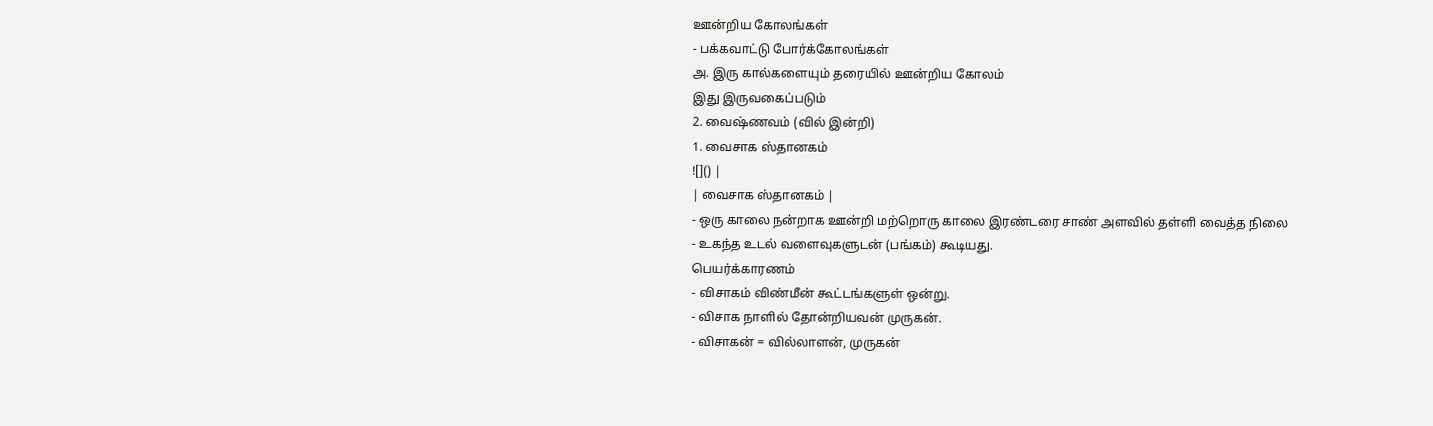ஊன்றிய கோலங்கள்
- பக்கவாட்டு போர்க்கோலங்கள்
அ. இரு கால்களையும் தரையில் ஊன்றிய கோலம்
இது இருவகைப்படும்
2. வைஷ்ணவம் (வில் இன்றி)
1. வைசாக ஸ்தானகம்
![]() |
| வைசாக ஸ்தானகம் |
- ஒரு காலை நன்றாக ஊன்றி மற்றொரு காலை இரண்டரை சாண் அளவில் தள்ளி வைத்த நிலை
- உகந்த உடல் வளைவுகளுடன் (பங்கம்) கூடியது.
பெயர்க்காரணம்
- விசாகம் விண்மீன் கூட்டங்களுள் ஒன்று.
- விசாக நாளில் தோன்றியவன் முருகன்.
- விசாகன் = வில்லாளன், முருகன்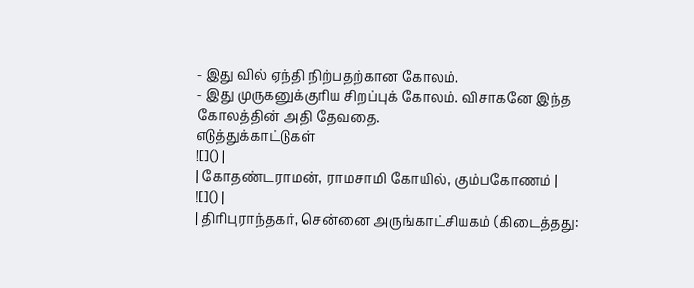- இது வில் ஏந்தி நிற்பதற்கான கோலம்.
- இது முருகனுக்குரிய சிறப்புக் கோலம். விசாகனே இந்த கோலத்தின் அதி தேவதை.
எடுத்துக்காட்டுகள்
![]() |
| கோதண்டராமன், ராமசாமி கோயில், கும்பகோணம் |
![]() |
| திரிபுராந்தகர், சென்னை அருங்காட்சியகம் (கிடைத்தது: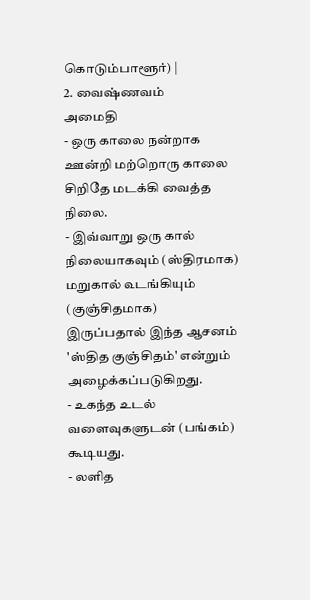கொடும்பாளூர்) |
2. வைஷ்ணவம்
அமைதி
- ஒரு காலை நன்றாக ஊன்றி மற்றொரு காலை சிறிதே மடக்கி வைத்த நிலை.
- இவ்வாறு ஒரு கால் நிலையாகவும் (ஸ்திரமாக) மறுகால் ௳டங்கியும் (குஞ்சிதமாக) இருப்பதால் இந்த ஆசனம் 'ஸ்தித குஞ்சிதம்' என்றும் அழைக்கப்படுகிறது.
- உகந்த உடல் வளைவுகளுடன் (பங்கம்) கூடியது.
- லளித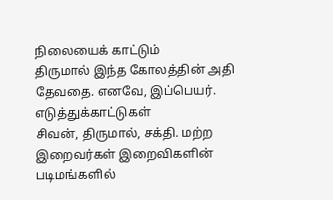நிலையைக் காட்டும்
திருமால் இந்த கோலத்தின் அதி தேவதை. எனவே, இப்பெயர்.
எடுத்துக்காட்டுகள்
சிவன், திருமால், சக்தி. மற்ற இறைவர்கள் இறைவிகளின் படிமங்களில்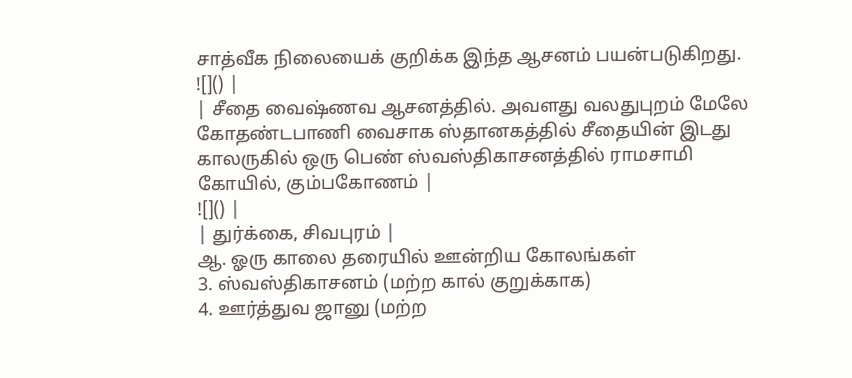சாத்வீக நிலையைக் குறிக்க இந்த ஆசனம் பயன்படுகிறது.
![]() |
| சீதை வைஷ்ணவ ஆசனத்தில். அவளது வலதுபுறம் மேலே கோதண்டபாணி வைசாக ஸ்தானகத்தில் சீதையின் இடது காலருகில் ஒரு பெண் ஸ்வஸ்திகாசனத்தில் ராமசாமி கோயில், கும்பகோணம் |
![]() |
| துர்க்கை, சிவபுரம் |
ஆ. ஓரு காலை தரையில் ஊன்றிய கோலங்கள்
3. ஸ்வஸ்திகாசனம் (மற்ற கால் குறுக்காக)
4. ஊர்த்துவ ஜானு (மற்ற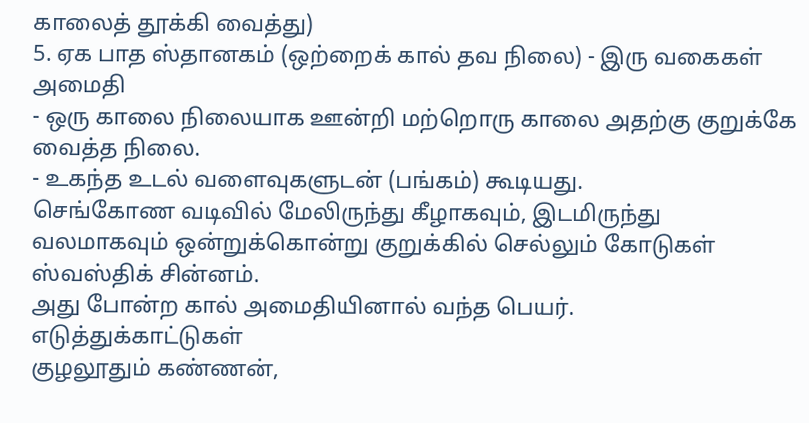காலைத் தூக்கி வைத்து)
5. ஏக பாத ஸ்தானகம் (ஒற்றைக் கால் தவ நிலை) - இரு வகைகள்
அமைதி
- ஒரு காலை நிலையாக ஊன்றி மற்றொரு காலை அதற்கு குறுக்கே வைத்த நிலை.
- உகந்த உடல் வளைவுகளுடன் (பங்கம்) கூடியது.
செங்கோண வடிவில் மேலிருந்து கீழாகவும், இடமிருந்து வலமாகவும் ஒன்றுக்கொன்று குறுக்கில் செல்லும் கோடுகள் ஸ்வஸ்திக் சின்னம்.
அது போன்ற கால் அமைதியினால் வந்த பெயர்.
எடுத்துக்காட்டுகள்
குழலூதும் கண்ணன்,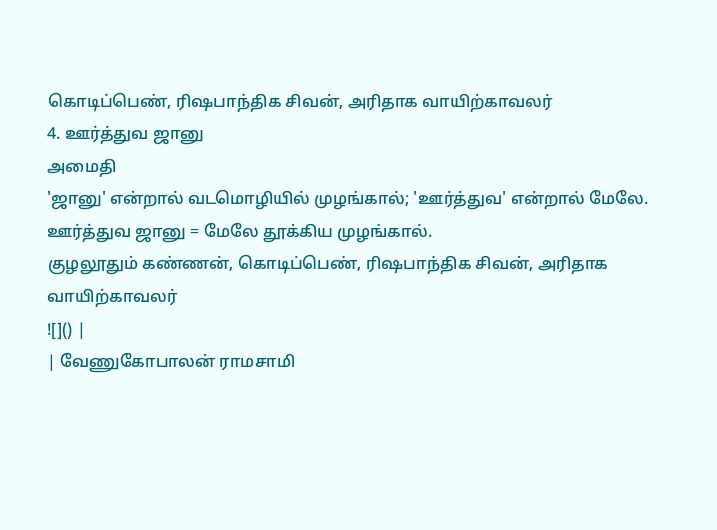கொடிப்பெண், ரிஷபாந்திக சிவன், அரிதாக வாயிற்காவலர்
4. ஊர்த்துவ ஜானு
அமைதி
'ஜானு' என்றால் வடமொழியில் முழங்கால்; 'ஊர்த்துவ' என்றால் மேலே. ஊர்த்துவ ஜானு = மேலே தூக்கிய முழங்கால்.
குழலூதும் கண்ணன், கொடிப்பெண், ரிஷபாந்திக சிவன், அரிதாக வாயிற்காவலர்
![]() |
| வேணுகோபாலன் ராமசாமி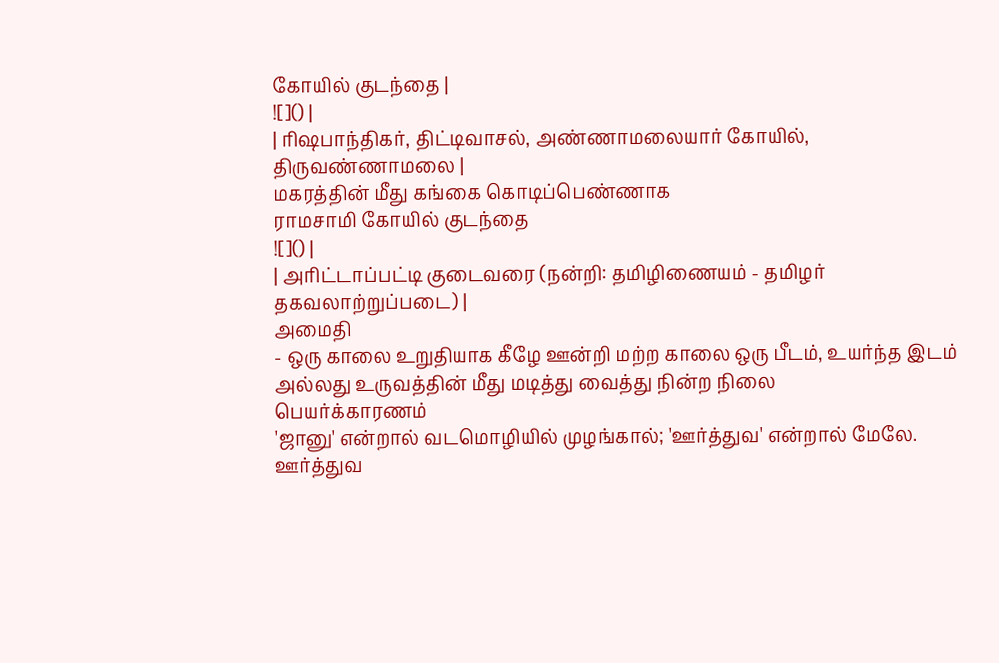கோயில் குடந்தை |
![]() |
| ரிஷபாந்திகர், திட்டிவாசல், அண்ணாமலையார் கோயில், திருவண்ணாமலை |
மகரத்தின் மீது கங்கை கொடிப்பெண்ணாக
ராமசாமி கோயில் குடந்தை
![]() |
| அரிட்டாப்பட்டி குடைவரை (நன்றி: தமிழிணையம் - தமிழர் தகவலாற்றுப்படை) |
அமைதி
- ஒரு காலை உறுதியாக கீழே ஊன்றி மற்ற காலை ஒரு பீடம், உயர்ந்த இடம் அல்லது உருவத்தின் மீது மடித்து வைத்து நின்ற நிலை
பெயர்க்காரணம்
'ஜானு' என்றால் வடமொழியில் முழங்கால்; 'ஊர்த்துவ' என்றால் மேலே. ஊர்த்துவ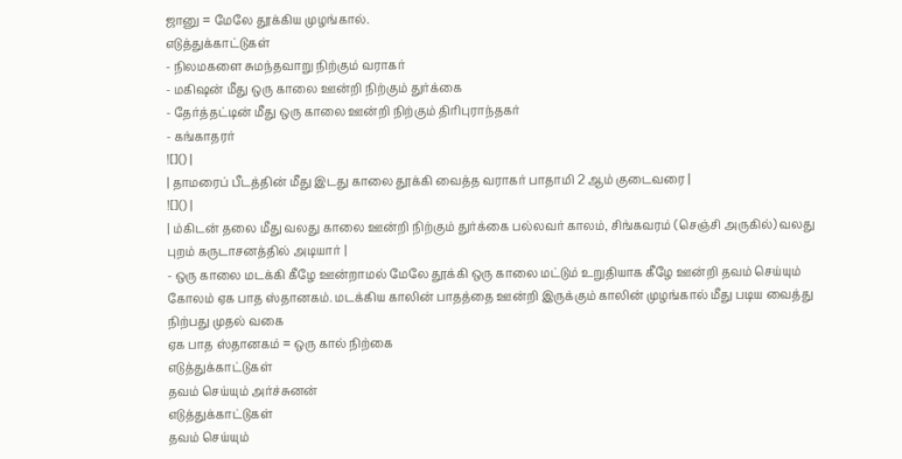ஜானு = மேலே தூக்கிய முழங்கால்.
எடுத்துக்காட்டுகள்
- நிலமகளை சுமந்தவாறு நிற்கும் வராகர்
- மகிஷன் மீது ஒரு காலை ஊன்றி நிற்கும் துர்க்கை
- தேர்த்தட்டின் மீது ஒரு காலை ஊன்றி நிற்கும் திரிபுராந்தகர்
- கங்காதரர்
![]() |
| தாமரைப் பீடத்தின் மீது இடது காலை தூக்கி வைத்த வராகர் பாதாமி 2 ஆம் குடைவரை |
![]() |
| ம்கிடன் தலை மீது வலது காலை ஊன்றி நிற்கும் துர்க்கை பல்லவர் காலம், சிங்கவரம் (செஞ்சி அருகில்) வலது புறம் கருடாசனத்தில் அடியார் |
- ஒரு காலை மடக்கி கீழே ஊன்றாமல் மேலே தூக்கி ஒரு காலை மட்டும் உறுதியாக கீழே ஊன்றி தவம் செய்யும் கோலம் ஏக பாத ஸ்தானகம். மடக்கிய காலின் பாதத்தை ஊன்றி இருக்கும் காலின் முழங்கால் மீது படிய வைத்து நிற்பது முதல் வகை
ஏக பாத ஸ்தானகம் = ஒரு கால் நிற்கை
எடுத்துக்காட்டுகள்
தவம் செய்யும் அர்ச்சுனன்
எடுத்துக்காட்டுகள்
தவம் செய்யும்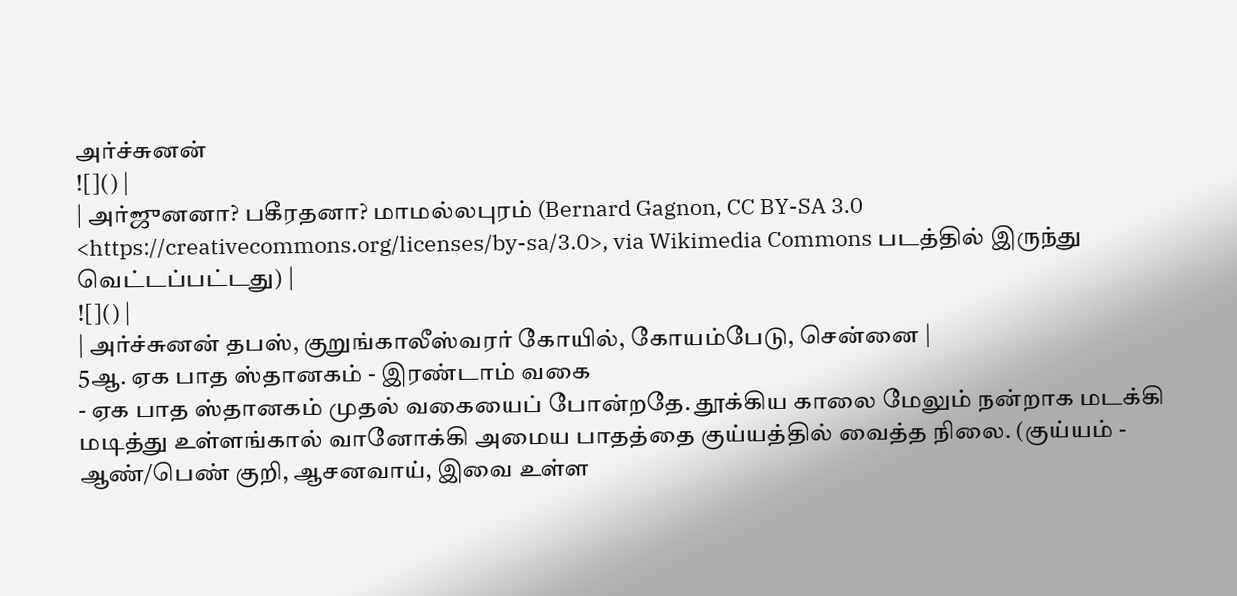அர்ச்சுனன்
![]() |
| அர்ஜுனனா? பகீரதனா? மாமல்லபுரம் (Bernard Gagnon, CC BY-SA 3.0 <https://creativecommons.org/licenses/by-sa/3.0>, via Wikimedia Commons படத்தில் இருந்து வெட்டப்பட்டது) |
![]() |
| அர்ச்சுனன் தபஸ், குறுங்காலீஸ்வரர் கோயில், கோயம்பேடு, சென்னை |
5ஆ. ஏக பாத ஸ்தானகம் - இரண்டாம் வகை
- ஏக பாத ஸ்தானகம் முதல் வகையைப் போன்றதே. தூக்கிய காலை மேலும் நன்றாக மடக்கி மடித்து உள்ளங்கால் வானோக்கி அமைய பாதத்தை குய்யத்தில் வைத்த நிலை. (குய்யம் - ஆண்/பெண் குறி, ஆசனவாய், இவை உள்ள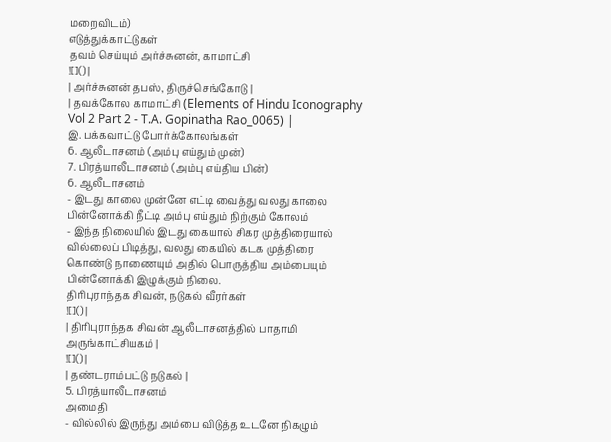மறைவிடம்)
எடுத்துக்காட்டுகள்
தவம் செய்யும் அர்ச்சுனன், காமாட்சி
![]() |
| அர்ச்சுனன் தபஸ், திருச்செங்கோடு |
| தவக்கோல காமாட்சி (Elements of Hindu Iconography Vol 2 Part 2 - T.A. Gopinatha Rao_0065) |
இ. பக்கவாட்டு போர்க்கோலங்கள்
6. ஆலீடாசனம் (அம்பு எய்தும் முன்)
7. பிரத்யாலீடாசனம் (அம்பு எய்திய பின்)
6. ஆலீடாசனம்
- இடது காலை முன்னே எட்டி வைத்து வலது காலை பின்னோக்கி நீட்டி அம்பு எய்தும் நிற்கும் கோலம்
- இந்த நிலையில் இடது கையால் சிகர முத்திரையால் வில்லைப் பிடித்து, வலது கையில் கடக முத்திரை கொண்டு நாணையும் அதில் பொருத்திய அம்பையும் பின்னோக்கி இழுக்கும் நிலை.
திரிபுராந்தக சிவன், நடுகல் வீரர்கள்
![]() |
| திரிபுராந்தக சிவன் ஆலீடாசனத்தில் பாதாமி அருங்காட்சியகம் |
![]() |
| தண்டராம்பட்டு நடுகல் |
5. பிரத்யாலீடாசனம்
அமைதி
- வில்லில் இருந்து அம்பை விடுத்த உடனே நிகழும்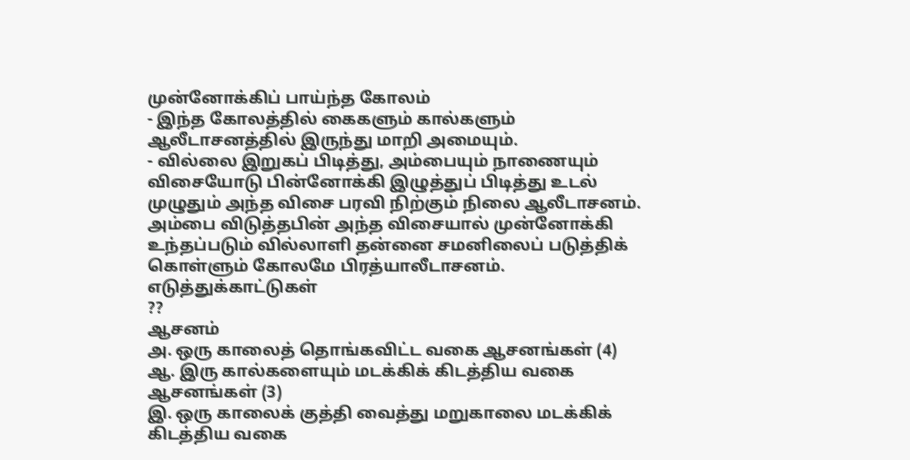முன்னோக்கிப் பாய்ந்த கோலம்
- இந்த கோலத்தில் கைகளும் கால்களும் ஆலீடாசனத்தில் இருந்து மாறி அமையும்.
- வில்லை இறுகப் பிடித்து, அம்பையும் நாணையும் விசையோடு பின்னோக்கி இழுத்துப் பிடித்து உடல் முழுதும் அந்த விசை பரவி நிற்கும் நிலை ஆலீடாசனம். அம்பை விடுத்தபின் அந்த விசையால் முன்னோக்கி உந்தப்படும் வில்லாளி தன்னை சமனிலைப் படுத்திக் கொள்ளும் கோலமே பிரத்யாலீடாசனம்.
எடுத்துக்காட்டுகள்
??
ஆசனம்
அ. ஒரு காலைத் தொங்கவிட்ட வகை ஆசனங்கள் (4)
ஆ. இரு கால்களையும் மடக்கிக் கிடத்திய வகை ஆசனங்கள் (3)
இ. ஒரு காலைக் குத்தி வைத்து மறுகாலை மடக்கிக் கிடத்திய வகை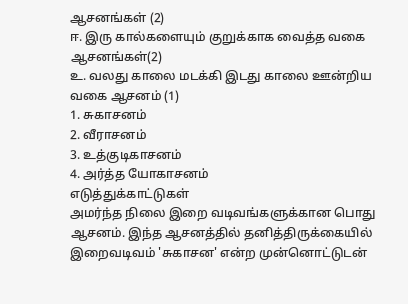ஆசனங்கள் (2)
ஈ. இரு கால்களையும் குறுக்காக வைத்த வகை ஆசனங்கள்(2)
உ. வலது காலை மடக்கி இடது காலை ஊன்றிய வகை ஆசனம் (1)
1. சுகாசனம்
2. வீராசனம்
3. உத்குடிகாசனம்
4. அர்த்த யோகாசனம்
எடுத்துக்காட்டுகள்
அமர்ந்த நிலை இறை வடிவங்களுக்கான பொது ஆசனம். இந்த ஆசனத்தில் தனித்திருக்கையில் இறைவடிவம் 'சுகாசன' என்ற முன்னொட்டுடன்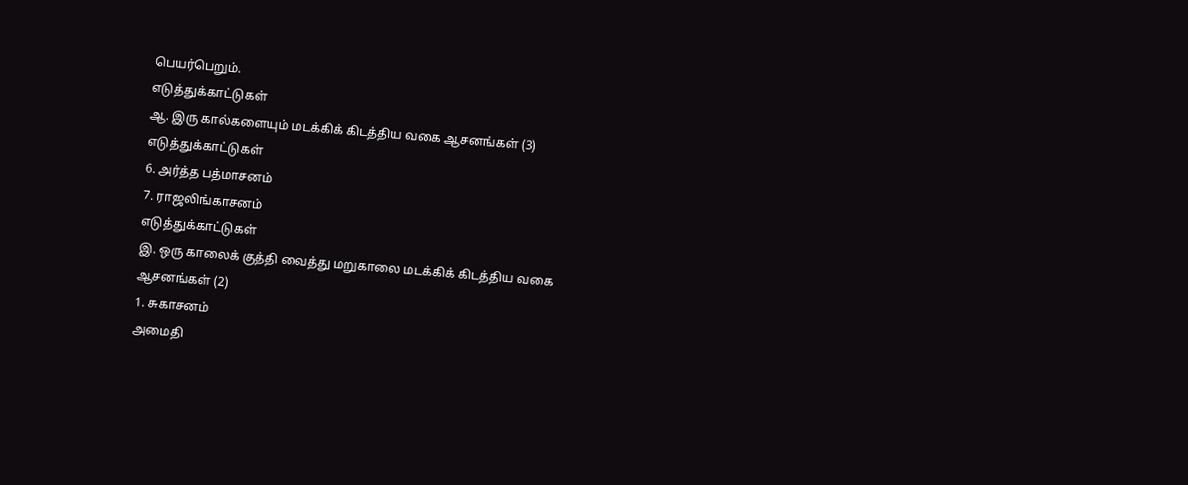பெயர்பெறும்.
எடுத்துக்காட்டுகள்
ஆ. இரு கால்களையும் மடக்கிக் கிடத்திய வகை ஆசனங்கள் (3)
எடுத்துக்காட்டுகள்
6. அர்த்த பத்மாசனம்
7. ராஜலிங்காசனம்
எடுத்துக்காட்டுகள்
இ. ஒரு காலைக் குத்தி வைத்து மறுகாலை மடக்கிக் கிடத்திய வகை
ஆசனங்கள் (2)
1. சுகாசனம்
அமைதி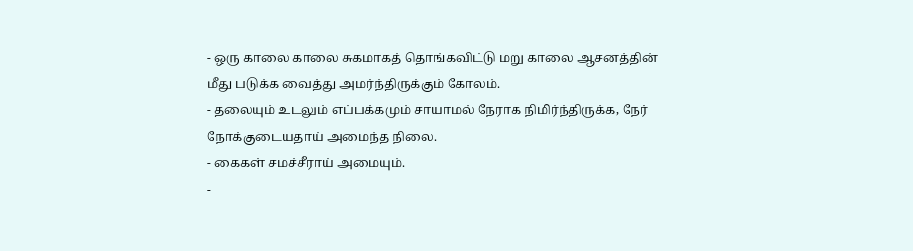- ஒரு காலை காலை சுகமாகத் தொங்கவிட்டு மறு காலை ஆசனத்தின் மீது படுக்க வைத்து அமர்ந்திருக்கும் கோலம்.
- தலையும் உடலும் எப்பக்கமும் சாயாமல் நேராக நிமிர்ந்திருக்க, நேர் நோக்குடையதாய் அமைந்த நிலை.
- கைகள் சமச்சீராய் அமையும்.
-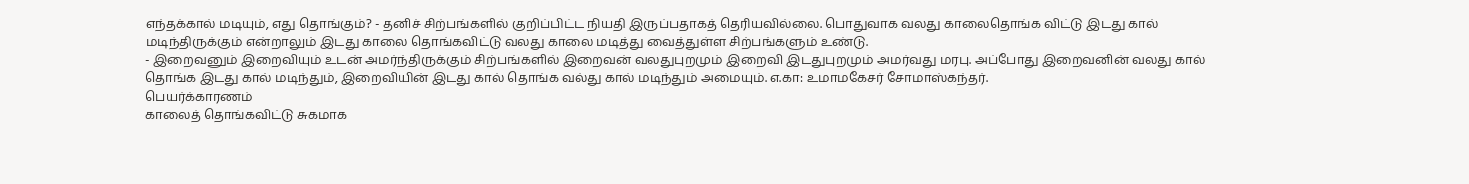எந்தக்கால் மடியும், எது தொங்கும்? - தனிச் சிற்பங்களில் குறிப்பிட்ட நியதி இருப்பதாகத் தெரியவில்லை. பொதுவாக வலது காலைதொங்க விட்டு இடது கால் மடிந்திருக்கும் என்றாலும் இடது காலை தொங்கவிட்டு வலது காலை மடித்து வைத்துள்ள சிற்பங்களும் உண்டு.
- இறைவனும் இறைவியும் உடன் அமர்ந்திருக்கும் சிற்பங்களில் இறைவன் வலதுபுறமும் இறைவி இடதுபுறமும் அமர்வது மரபு. அப்போது இறைவனின் வலது கால் தொங்க இடது கால் மடிந்தும், இறைவியின் இடது கால் தொங்க வல்து கால் மடிந்தும் அமையும். எ.கா: உமாமகேசர் சோமாஸ்கந்தர்.
பெயர்க்காரணம்
காலைத் தொங்கவிட்டு சுகமாக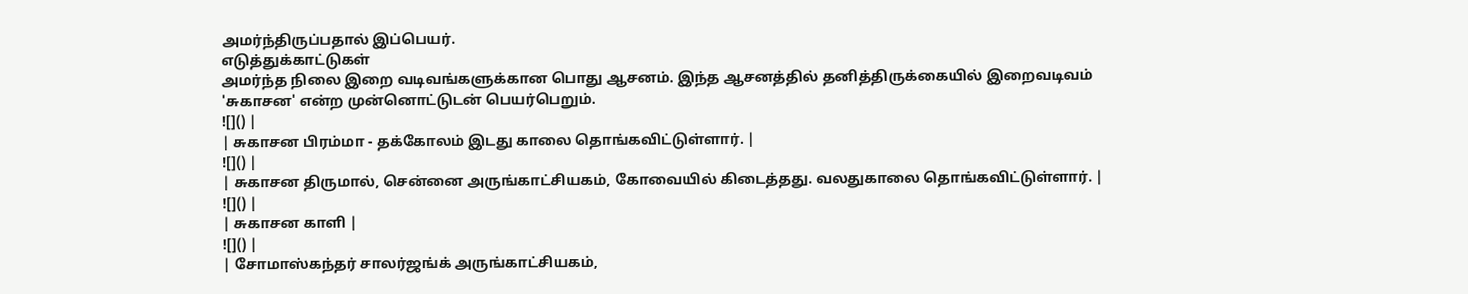அமர்ந்திருப்பதால் இப்பெயர்.
எடுத்துக்காட்டுகள்
அமர்ந்த நிலை இறை வடிவங்களுக்கான பொது ஆசனம். இந்த ஆசனத்தில் தனித்திருக்கையில் இறைவடிவம் 'சுகாசன' என்ற முன்னொட்டுடன் பெயர்பெறும்.
![]() |
| சுகாசன பிரம்மா - தக்கோலம் இடது காலை தொங்கவிட்டுள்ளார். |
![]() |
| சுகாசன திருமால், சென்னை அருங்காட்சியகம், கோவையில் கிடைத்தது. வலதுகாலை தொங்கவிட்டுள்ளார். |
![]() |
| சுகாசன காளி |
![]() |
| சோமாஸ்கந்தர் சாலர்ஜங்க் அருங்காட்சியகம்,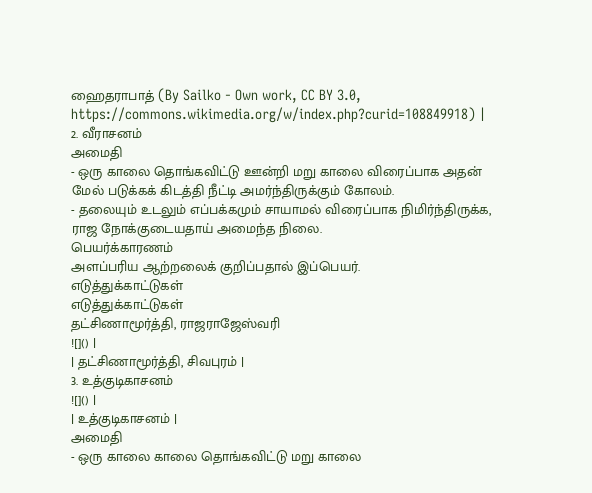ஹைதராபாத் (By Sailko - Own work, CC BY 3.0, https://commons.wikimedia.org/w/index.php?curid=108849918) |
2. வீராசனம்
அமைதி
- ஒரு காலை தொங்கவிட்டு ஊன்றி மறு காலை விரைப்பாக அதன் மேல் படுக்கக் கிடத்தி நீட்டி அமர்ந்திருக்கும் கோலம்.
- தலையும் உடலும் எப்பக்கமும் சாயாமல் விரைப்பாக நிமிர்ந்திருக்க, ராஜ நோக்குடையதாய் அமைந்த நிலை.
பெயர்க்காரணம்
அளப்பரிய ஆற்றலைக் குறிப்பதால் இப்பெயர்.
எடுத்துக்காட்டுகள்
எடுத்துக்காட்டுகள்
தட்சிணாமூர்த்தி, ராஜராஜேஸ்வரி
![]() |
| தட்சிணாமூர்த்தி, சிவபுரம் |
3. உத்குடிகாசனம்
![]() |
| உத்குடிகாசனம் |
அமைதி
- ஒரு காலை காலை தொங்கவிட்டு மறு காலை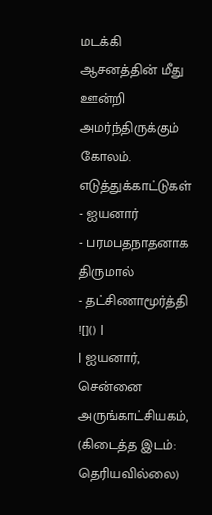மடக்கி ஆசனத்தின் மீது ஊன்றி அமர்ந்திருக்கும் கோலம்.
எடுத்துக்காட்டுகள்
- ஐயனார்
- பரமபதநாதனாக திருமால்
- தட்சிணாமூர்த்தி
![]() |
| ஐயனார், சென்னை அருங்காட்சியகம், (கிடைத்த இடம்: தெரியவில்லை)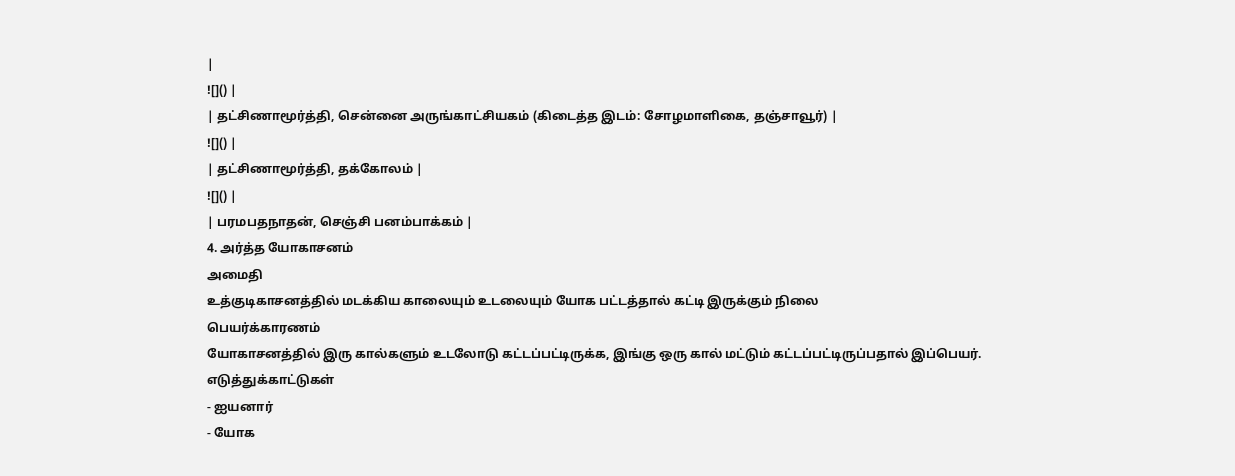|
![]() |
| தட்சிணாமூர்த்தி, சென்னை அருங்காட்சியகம் (கிடைத்த இடம்: சோழமாளிகை, தஞ்சாவூர்) |
![]() |
| தட்சிணாமூர்த்தி, தக்கோலம் |
![]() |
| பரமபதநாதன், செஞ்சி பனம்பாக்கம் |
4. அர்த்த யோகாசனம்
அமைதி
உத்குடிகாசனத்தில் மடக்கிய காலையும் உடலையும் யோக பட்டத்தால் கட்டி இருக்கும் நிலை
பெயர்க்காரணம்
யோகாசனத்தில் இரு கால்களும் உடலோடு கட்டப்பட்டிருக்க, இங்கு ஒரு கால் மட்டும் கட்டப்பட்டிருப்பதால் இப்பெயர்.
எடுத்துக்காட்டுகள்
- ஐயனார்
- யோக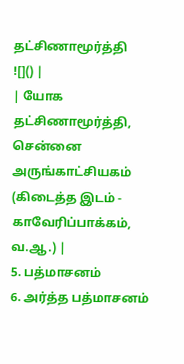தட்சிணாமூர்த்தி
![]() |
| யோக தட்சிணாமூர்த்தி, சென்னை அருங்காட்சியகம் (கிடைத்த இடம் - காவேரிப்பாக்கம், வ.ஆ.) |
5. பத்மாசனம்
6. அர்த்த பத்மாசனம்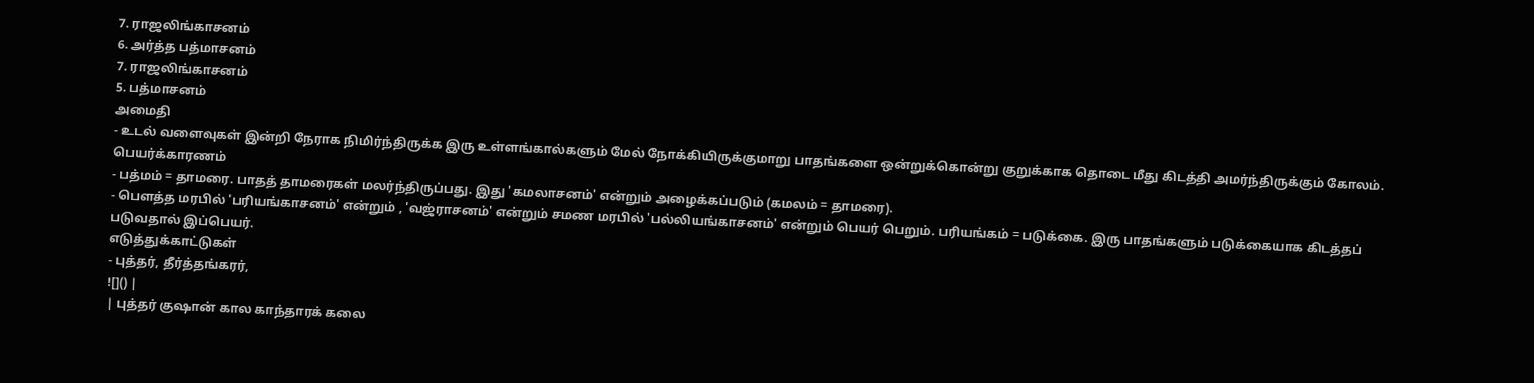7. ராஜலிங்காசனம்
6. அர்த்த பத்மாசனம்
7. ராஜலிங்காசனம்
5. பத்மாசனம்
அமைதி
- உடல் வளைவுகள் இன்றி நேராக நிமிர்ந்திருக்க இரு உள்ளங்கால்களும் மேல் நோக்கியிருக்குமாறு பாதங்களை ஒன்றுக்கொன்று குறுக்காக தொடை மீது கிடத்தி அமர்ந்திருக்கும் கோலம்.
பெயர்க்காரணம்
- பத்மம் = தாமரை. பாதத் தாமரைகள் மலர்ந்திருப்பது. இது 'கமலாசனம்' என்றும் அழைக்கப்படும் (கமலம் = தாமரை).
- பௌத்த மரபில் 'பரியங்காசனம்' என்றும் , 'வஜ்ராசனம்' என்றும் சமண மரபில் 'பல்லியங்காசனம்' என்றும் பெயர் பெறும். பரியங்கம் = படுக்கை. இரு பாதங்களும் படுக்கையாக கிடத்தப் படுவதால் இப்பெயர்.
எடுத்துக்காட்டுகள்
- புத்தர், தீர்த்தங்கரர்,
![]() |
| புத்தர் குஷான் கால காந்தாரக் கலை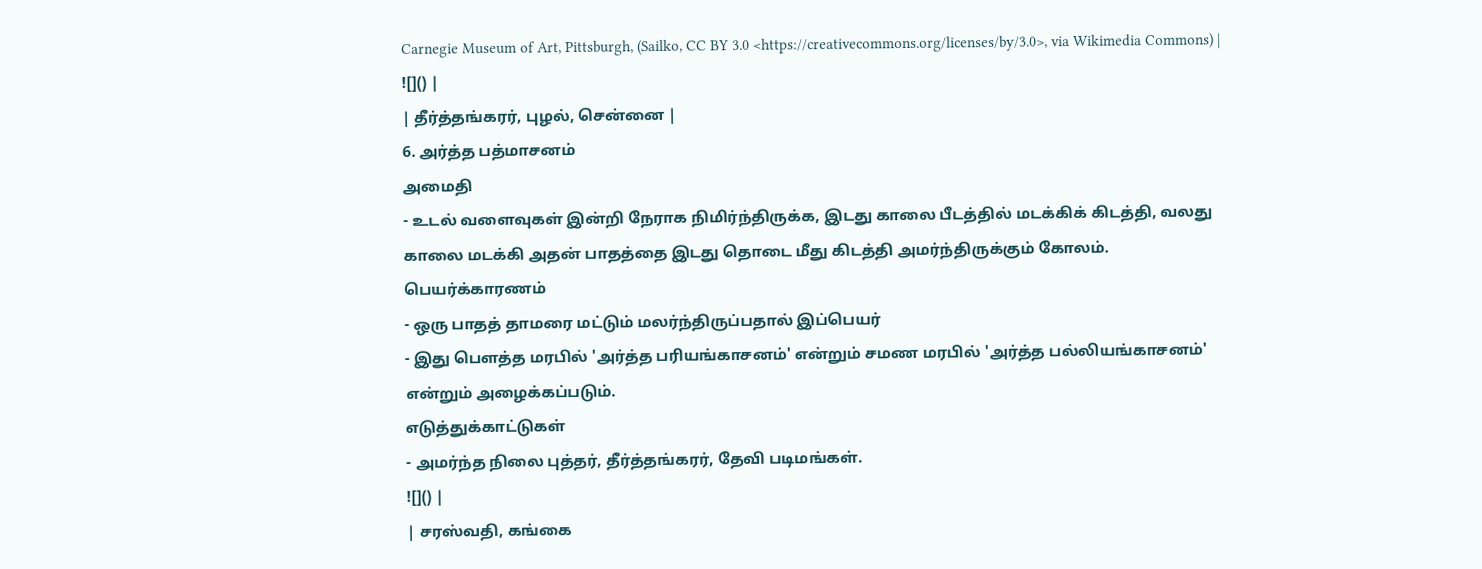Carnegie Museum of Art, Pittsburgh, (Sailko, CC BY 3.0 <https://creativecommons.org/licenses/by/3.0>, via Wikimedia Commons) |
![]() |
| தீர்த்தங்கரர், புழல், சென்னை |
6. அர்த்த பத்மாசனம்
அமைதி
- உடல் வளைவுகள் இன்றி நேராக நிமிர்ந்திருக்க, இடது காலை பீடத்தில் மடக்கிக் கிடத்தி, வலது காலை மடக்கி அதன் பாதத்தை இடது தொடை மீது கிடத்தி அமர்ந்திருக்கும் கோலம்.
பெயர்க்காரணம்
- ஒரு பாதத் தாமரை மட்டும் மலர்ந்திருப்பதால் இப்பெயர்
- இது பௌத்த மரபில் 'அர்த்த பரியங்காசனம்' என்றும் சமண மரபில் 'அர்த்த பல்லியங்காசனம்' என்றும் அழைக்கப்படும்.
எடுத்துக்காட்டுகள்
- அமர்ந்த நிலை புத்தர், தீர்த்தங்கரர், தேவி படிமங்கள்.
![]() |
| சரஸ்வதி, கங்கை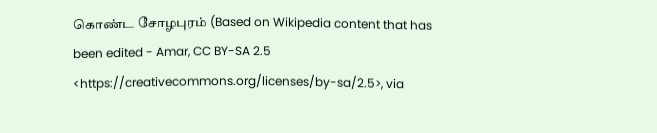கொண்ட சோழபுரம் (Based on Wikipedia content that has been edited - Amar, CC BY-SA 2.5 <https://creativecommons.org/licenses/by-sa/2.5>, via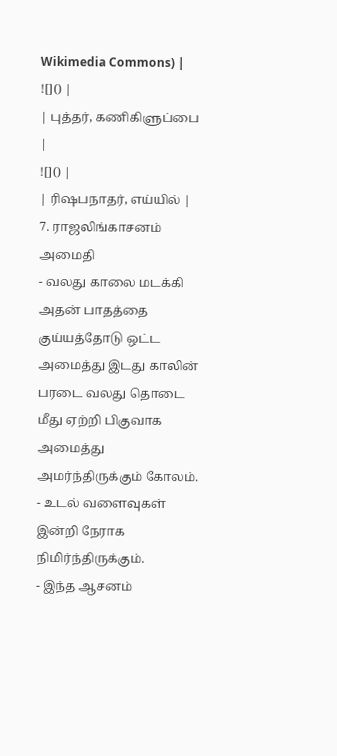Wikimedia Commons) |
![]() |
| புத்தர், கணிகிளுப்பை |
![]() |
| ரிஷபநாதர், எய்யில் |
7. ராஜலிங்காசனம்
அமைதி
- வலது காலை மடக்கி அதன் பாதத்தை குய்யத்தோடு ஒட்ட அமைத்து இடது காலின் பரடை வலது தொடை மீது ஏற்றி பிகுவாக அமைத்து அமர்ந்திருக்கும் கோலம்.
- உடல் வளைவுகள் இன்றி நேராக நிமிர்ந்திருக்கும்.
- இந்த ஆசனம்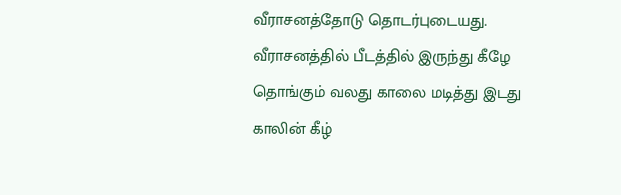வீராசனத்தோடு தொடர்புடையது. வீராசனத்தில் பீடத்தில் இருந்து கீழே தொங்கும் வலது காலை மடித்து இடது காலின் கீழ்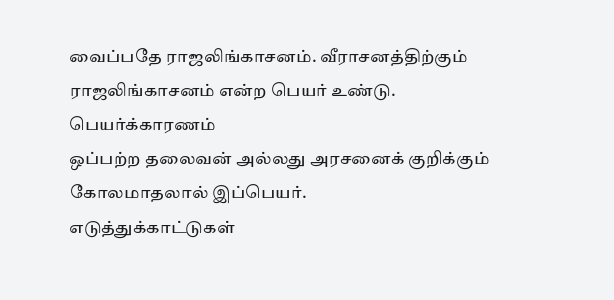வைப்பதே ராஜலிங்காசனம். வீராசனத்திற்கும் ராஜலிங்காசனம் என்ற பெயர் உண்டு.
பெயர்க்காரணம்
ஒப்பற்ற தலைவன் அல்லது அரசனைக் குறிக்கும் கோலமாதலால் இப்பெயர்.
எடுத்துக்காட்டுகள்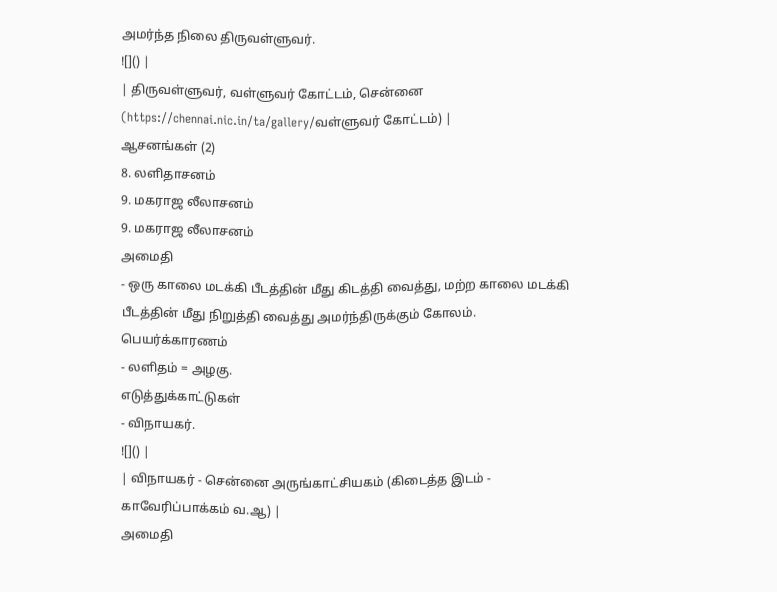அமர்ந்த நிலை திருவள்ளுவர்.
![]() |
| திருவள்ளுவர், வள்ளுவர் கோட்டம், சென்னை (https://chennai.nic.in/ta/gallery/வள்ளுவர் கோட்டம்) |
ஆசனங்கள் (2)
8. லளிதாசனம்
9. மகராஜ லீலாசனம்
9. மகராஜ லீலாசனம்
அமைதி
- ஒரு காலை மடக்கி பீடத்தின் மீது கிடத்தி வைத்து, மற்ற காலை மடக்கி பீடத்தின் மீது நிறுத்தி வைத்து அமர்ந்திருக்கும் கோலம்.
பெயர்க்காரணம்
- லளிதம் = அழகு.
எடுத்துக்காட்டுகள்
- விநாயகர்.
![]() |
| விநாயகர் - சென்னை அருங்காட்சியகம் (கிடைத்த இடம் - காவேரிப்பாக்கம் வ.ஆ) |
அமைதி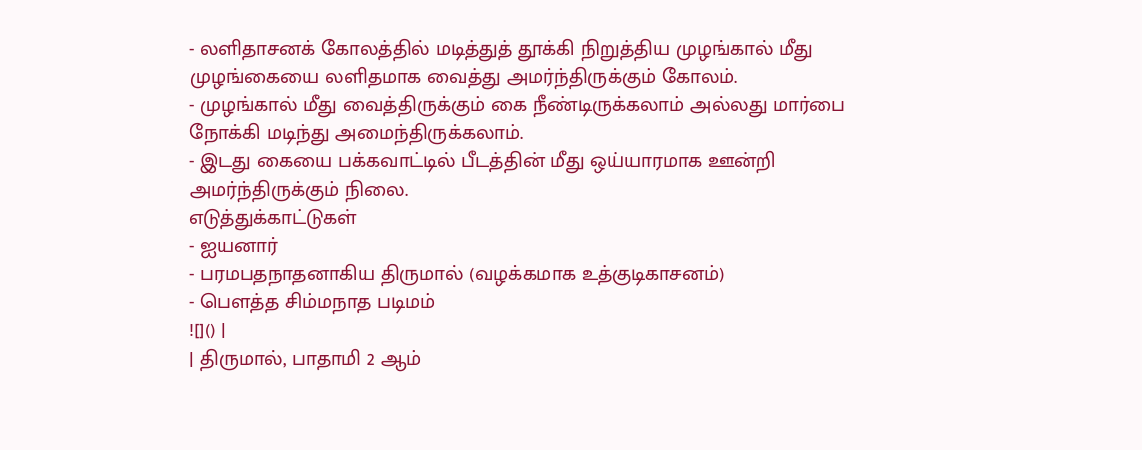- லளிதாசனக் கோலத்தில் மடித்துத் தூக்கி நிறுத்திய முழங்கால் மீது முழங்கையை லளிதமாக வைத்து அமர்ந்திருக்கும் கோலம்.
- முழங்கால் மீது வைத்திருக்கும் கை நீண்டிருக்கலாம் அல்லது மார்பை நோக்கி மடிந்து அமைந்திருக்கலாம்.
- இடது கையை பக்கவாட்டில் பீடத்தின் மீது ஒய்யாரமாக ஊன்றி அமர்ந்திருக்கும் நிலை.
எடுத்துக்காட்டுகள்
- ஐயனார்
- பரமபதநாதனாகிய திருமால் (வழக்கமாக உத்குடிகாசனம்)
- பௌத்த சிம்மநாத படிமம்
![]() |
| திருமால், பாதாமி 2 ஆம்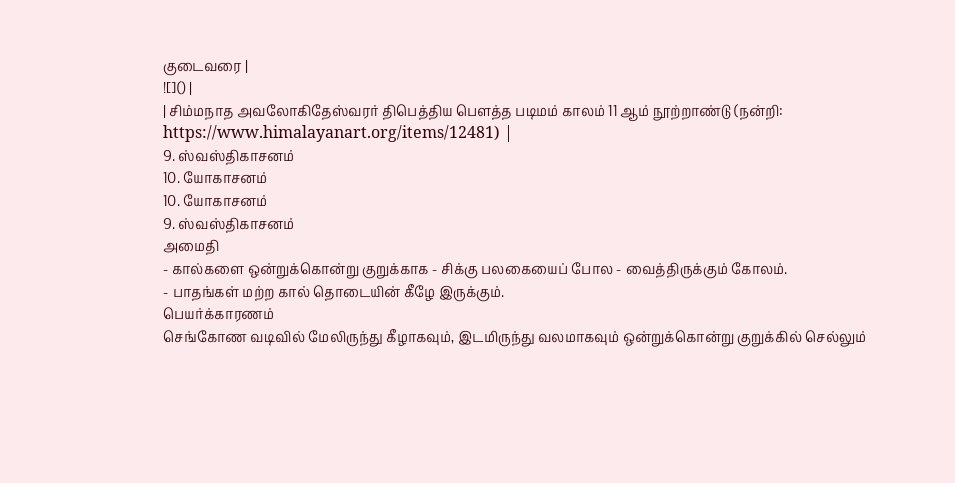குடைவரை |
![]() |
| சிம்மநாத அவலோகிதேஸ்வரர் திபெத்திய பௌத்த படிமம் காலம் 11 ஆம் நூற்றாண்டு (நன்றி: https://www.himalayanart.org/items/12481) |
9. ஸ்வஸ்திகாசனம்
10. யோகாசனம்
10. யோகாசனம்
9. ஸ்வஸ்திகாசனம்
அமைதி
- கால்களை ஒன்றுக்கொன்று குறுக்காக - சிக்கு பலகையைப் போல - வைத்திருக்கும் கோலம்.
- பாதங்கள் மற்ற கால் தொடையின் கீழே இருக்கும்.
பெயர்க்காரணம்
செங்கோண வடிவில் மேலிருந்து கீழாகவும், இடமிருந்து வலமாகவும் ஒன்றுக்கொன்று குறுக்கில் செல்லும்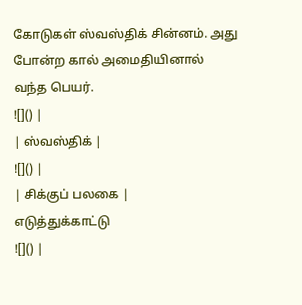கோடுகள் ஸ்வஸ்திக் சின்னம். அது போன்ற கால் அமைதியினால் வந்த பெயர்.
![]() |
| ஸ்வஸ்திக் |
![]() |
| சிக்குப் பலகை |
எடுத்துக்காட்டு
![]() |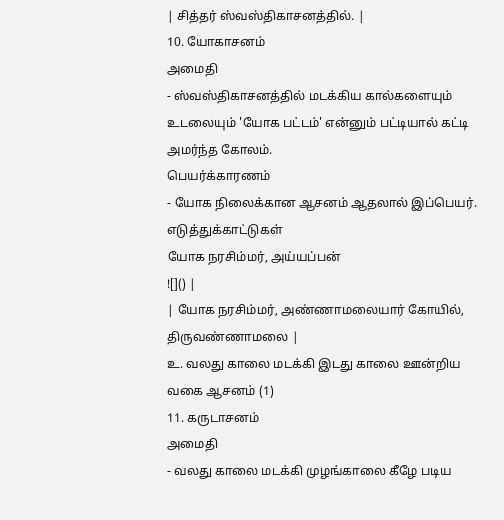| சித்தர் ஸ்வஸ்திகாசனத்தில். |
10. யோகாசனம்
அமைதி
- ஸ்வஸ்திகாசனத்தில் மடக்கிய கால்களையும் உடலையும் 'யோக பட்டம்' என்னும் பட்டியால் கட்டி அமர்ந்த கோலம்.
பெயர்க்காரணம்
- யோக நிலைக்கான ஆசனம் ஆதலால் இப்பெயர்.
எடுத்துக்காட்டுகள்
யோக நரசிம்மர், அய்யப்பன்
![]() |
| யோக நரசிம்மர், அண்ணாமலையார் கோயில், திருவண்ணாமலை |
உ. வலது காலை மடக்கி இடது காலை ஊன்றிய வகை ஆசனம் (1)
11. கருடாசனம்
அமைதி
- வலது காலை மடக்கி முழங்காலை கீழே படிய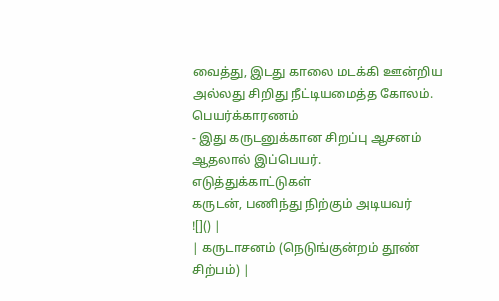வைத்து, இடது காலை மடக்கி ஊன்றிய அல்லது சிறிது நீட்டியமைத்த கோலம்.
பெயர்க்காரணம்
- இது கருடனுக்கான சிறப்பு ஆசனம் ஆதலால் இப்பெயர்.
எடுத்துக்காட்டுகள்
கருடன், பணிந்து நிற்கும் அடியவர்
![]() |
| கருடாசனம் (நெடுங்குன்றம் தூண் சிற்பம்) |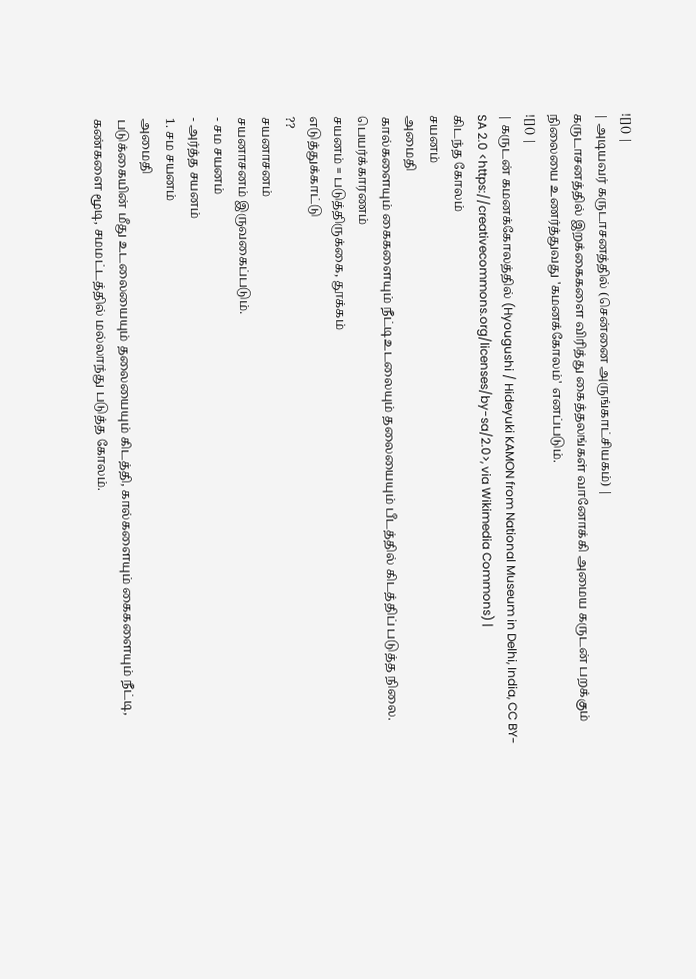![]() |
| அடியவர் கருடாசனத்தில் (சென்னை அருங்காட்சியகம்) |
கருடாசனத்தில் இறக்கைகளை விரித்து கைத்தலங்கள் வானோக்கி அமைய கருடன் பறக்கும் நிலையை உணர்த்துவது 'கமனக்கோலம்' எனப்படும்.
![]() |
| கருடன் கமனக்கோலத்தில் (Hyougushi / Hideyuki KAMON from National Museum in Delhi, India, CC BY-SA 2.0 <https://creativecommons.org/licenses/by-sa/2.0>, via Wikimedia Commons) |
கிடந்த கோலம்
சயனம்
அமைதி
கால்களையும் கைகளையும் நீட்டிஉடலையும் தலையையும் பீடத்தில் கிடத்திப் படுத்த நிலை.
பெயர்க்காரணம்
சயனம் = படுத்திருக்கை, தூக்கம்
எடுத்துக்காட்டு
??
சயனாசனம்
சயனாசனம் இருவகைப்படும்.
- சம சயனம்
- அர்த்த சயனம்
1. சம சயனம்
அமைதி
படுக்கையின் மீது உடலையையும் தலையையும் கிடத்தி, கால்களையும் கைகளையும் நீட்டி, கண்களை மூடி, சமமட்டத்தில் மல்லாந்து படுத்த கோலம்.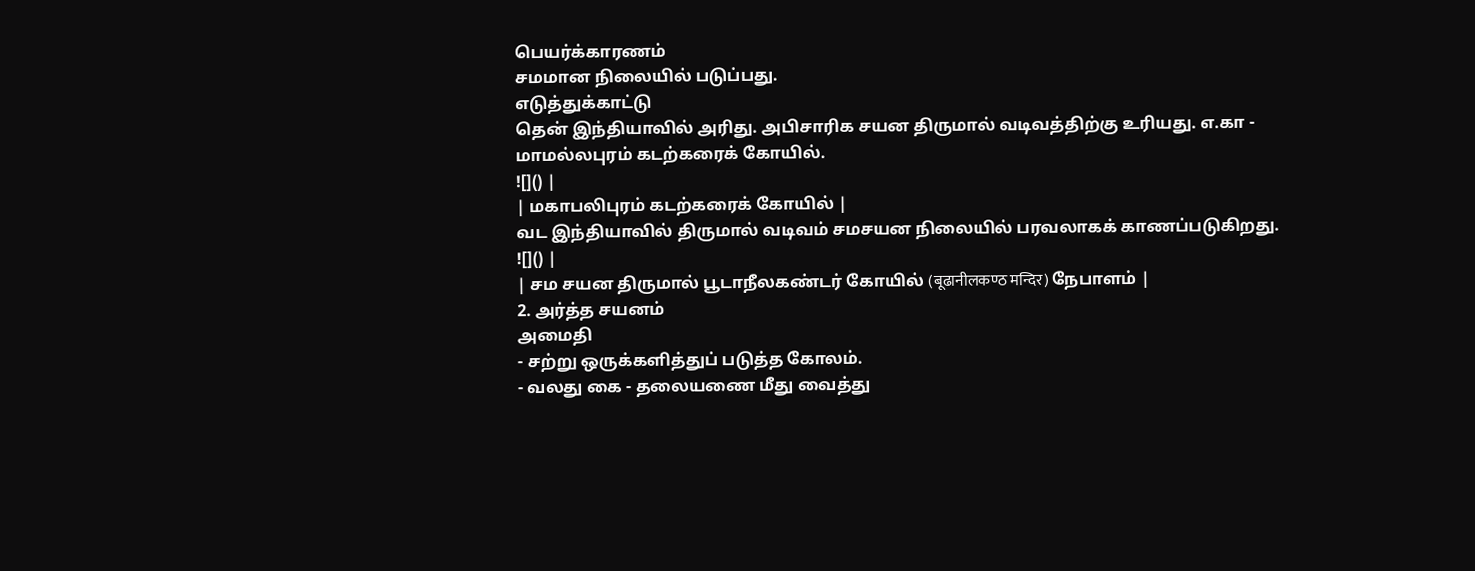பெயர்க்காரணம்
சமமான நிலையில் படுப்பது.
எடுத்துக்காட்டு
தென் இந்தியாவில் அரிது. அபிசாரிக சயன திருமால் வடிவத்திற்கு உரியது. எ.கா - மாமல்லபுரம் கடற்கரைக் கோயில்.
![]() |
| மகாபலிபுரம் கடற்கரைக் கோயில் |
வட இந்தியாவில் திருமால் வடிவம் சமசயன நிலையில் பரவலாகக் காணப்படுகிறது.
![]() |
| சம சயன திருமால் பூடாநீலகண்டர் கோயில் (बूढानीलकण्ठ मन्दिर) நேபாளம் |
2. அர்த்த சயனம்
அமைதி
- சற்று ஒருக்களித்துப் படுத்த கோலம்.
- வலது கை - தலையணை மீது வைத்து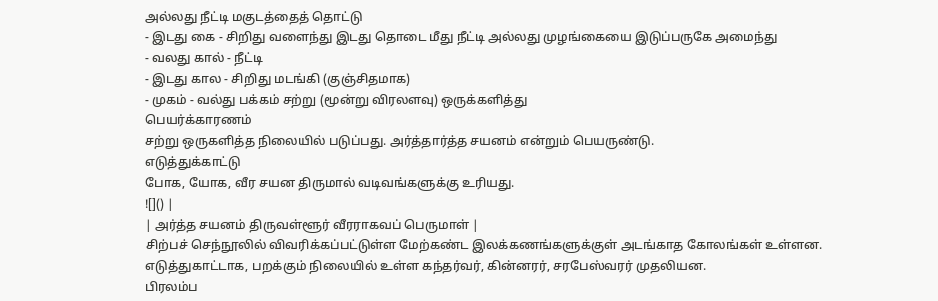அல்லது நீட்டி மகுடத்தைத் தொட்டு
- இடது கை - சிறிது வளைந்து இடது தொடை மீது நீட்டி அல்லது முழங்கையை இடுப்பருகே அமைந்து
- வலது கால் - நீட்டி
- இடது கால - சிறிது மடங்கி (குஞ்சிதமாக)
- முகம் - வல்து பக்கம் சற்று (மூன்று விரலளவு) ஒருக்களித்து
பெயர்க்காரணம்
சற்று ஒருகளித்த நிலையில் படுப்பது. அர்த்தார்த்த சயனம் என்றும் பெயருண்டு.
எடுத்துக்காட்டு
போக, யோக, வீர சயன திருமால் வடிவங்களுக்கு உரியது.
![]() |
| அர்த்த சயனம் திருவள்ளூர் வீரராகவப் பெருமாள் |
சிற்பச் செந்நூலில் விவரிக்கப்பட்டுள்ள மேற்கண்ட இலக்கணங்களுக்குள் அடங்காத கோலங்கள் உள்ளன. எடுத்துகாட்டாக, பறக்கும் நிலையில் உள்ள கந்தர்வர், கின்னரர், சரபேஸ்வரர் முதலியன.
பிரலம்ப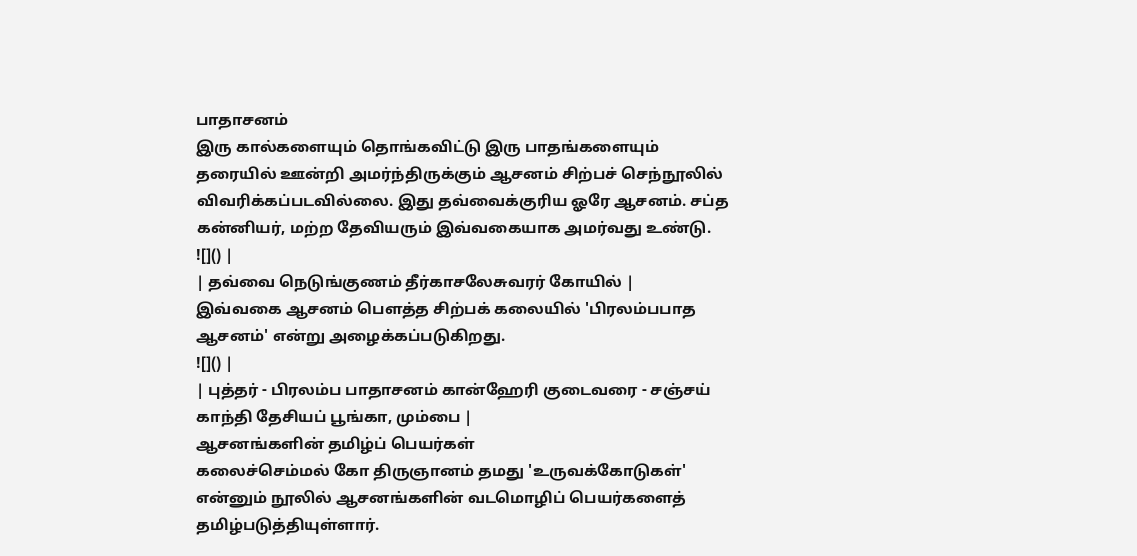பாதாசனம்
இரு கால்களையும் தொங்கவிட்டு இரு பாதங்களையும் தரையில் ஊன்றி அமர்ந்திருக்கும் ஆசனம் சிற்பச் செந்நூலில் விவரிக்கப்படவில்லை. இது தவ்வைக்குரிய ஓரே ஆசனம். சப்த கன்னியர், மற்ற தேவியரும் இவ்வகையாக அமர்வது உண்டு.
![]() |
| தவ்வை நெடுங்குணம் தீர்காசலேசுவரர் கோயில் |
இவ்வகை ஆசனம் பௌத்த சிற்பக் கலையில் 'பிரலம்பபாத ஆசனம்' என்று அழைக்கப்படுகிறது.
![]() |
| புத்தர் - பிரலம்ப பாதாசனம் கான்ஹேரி குடைவரை - சஞ்சய் காந்தி தேசியப் பூங்கா, மும்பை |
ஆசனங்களின் தமிழ்ப் பெயர்கள்
கலைச்செம்மல் கோ திருஞானம் தமது 'உருவக்கோடுகள்' என்னும் நூலில் ஆசனங்களின் வடமொழிப் பெயர்களைத் தமிழ்படுத்தியுள்ளார்.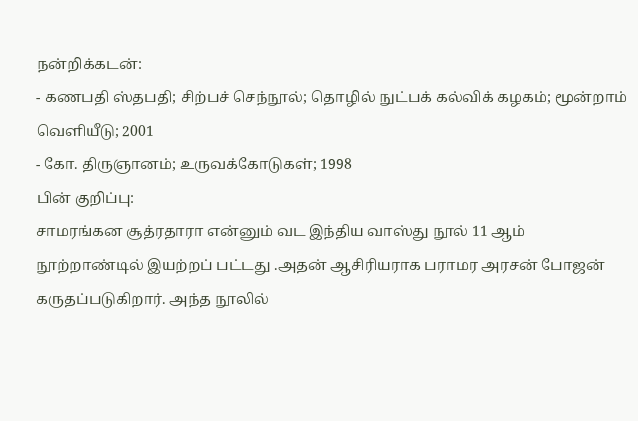நன்றிக்கடன்:
- கணபதி ஸ்தபதி; சிற்பச் செந்நூல்; தொழில் நுட்பக் கல்விக் கழகம்; மூன்றாம் வெளியீடு; 2001
- கோ. திருஞானம்; உருவக்கோடுகள்; 1998
பின் குறிப்பு:
சாமரங்கன சூத்ரதாரா என்னும் வட இந்திய வாஸ்து நூல் 11 ஆம் நூற்றாண்டில் இயற்றப் பட்டது .அதன் ஆசிரியராக பராமர அரசன் போஜன் கருதப்படுகிறார். அந்த நூலில்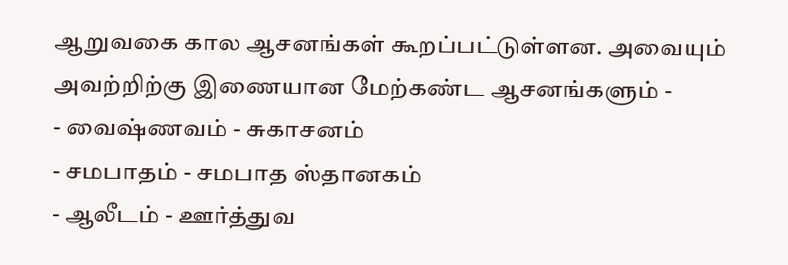ஆறுவகை கால ஆசனங்கள் கூறப்பட்டுள்ளன. அவையும் அவற்றிற்கு இணையான மேற்கண்ட ஆசனங்களும் -
- வைஷ்ணவம் - சுகாசனம்
- சமபாதம் - சமபாத ஸ்தானகம்
- ஆலீடம் - ஊர்த்துவ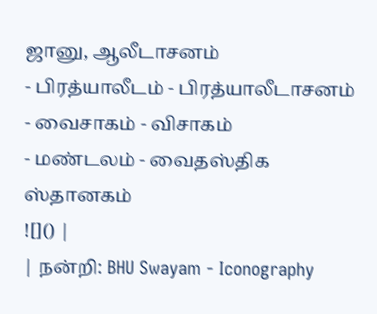ஜானு, ஆலீடாசனம்
- பிரத்யாலீடம் - பிரத்யாலீடாசனம்
- வைசாகம் - விசாகம்
- மண்டலம் - வைதஸ்திக ஸ்தானகம்
![]() |
| நன்றி: BHU Swayam - Iconography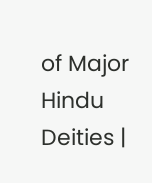of Major Hindu Deities |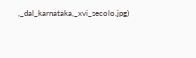,_dal_karnataka,_xvi_secolo.jpg)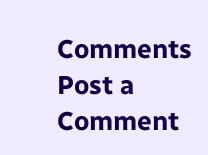Comments
Post a Comment